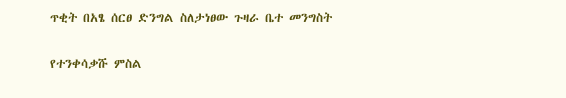ጥቂት በአፄ ሰርፀ ድንግል ስለታነፀው ጉዛራ ቤተ መንግስት

የተንቀሳቃሹ ምስል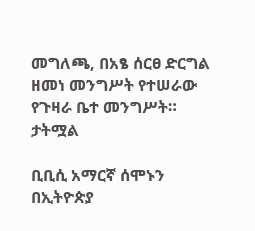መግለጫ, በአፄ ሰርፀ ድርግል ዘመነ መንግሥት የተሠራው የጉዛራ ቤተ መንግሥት።
ታትሟል

ቢቢሲ አማርኛ ሰሞኑን በኢትዮጵያ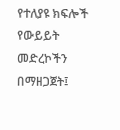የተለያዩ ክፍሎች የውይይት መድረኮችን በማዘጋጀት፤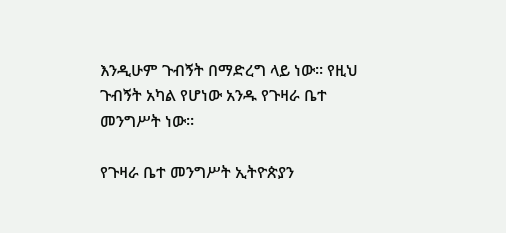እንዲሁም ጉብኝት በማድረግ ላይ ነው። የዚህ ጉብኝት አካል የሆነው አንዱ የጉዛራ ቤተ መንግሥት ነው።

የጉዛራ ቤተ መንግሥት ኢትዮጵያን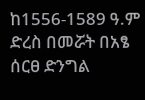ከ1556-1589 ዓ.ም ድረስ በመሯት በአፄ ሰርፀ ድንግል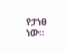የታነፀ ነው።